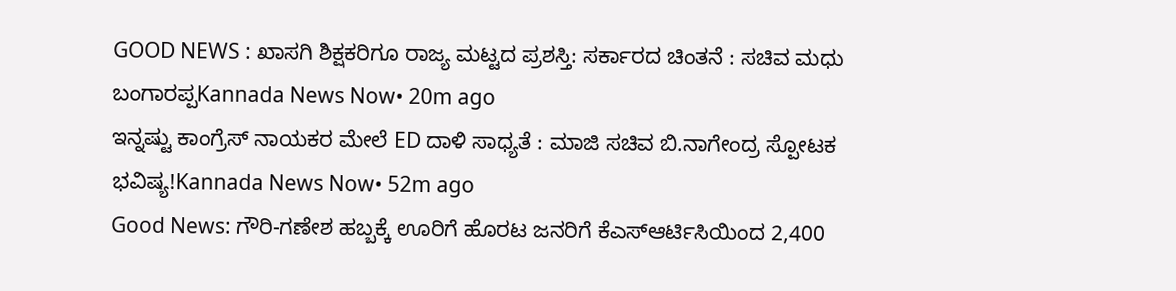GOOD NEWS : ಖಾಸಗಿ ಶಿಕ್ಷಕರಿಗೂ ರಾಜ್ಯ ಮಟ್ಟದ ಪ್ರಶಸ್ತಿ: ಸರ್ಕಾರದ ಚಿಂತನೆ : ಸಚಿವ ಮಧು ಬಂಗಾರಪ್ಪKannada News Now• 20m ago
ಇನ್ನಷ್ಟು ಕಾಂಗ್ರೆಸ್ ನಾಯಕರ ಮೇಲೆ ED ದಾಳಿ ಸಾಧ್ಯತೆ : ಮಾಜಿ ಸಚಿವ ಬಿ.ನಾಗೇಂದ್ರ ಸ್ಪೋಟಕ ಭವಿಷ್ಯ!Kannada News Now• 52m ago
Good News: ಗೌರಿ-ಗಣೇಶ ಹಬ್ಬಕ್ಕೆ ಊರಿಗೆ ಹೊರಟ ಜನರಿಗೆ ಕೆಎಸ್ಆರ್ಟಿಸಿಯಿಂದ 2,400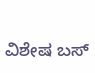ವಿಶೇಷ ಬಸ್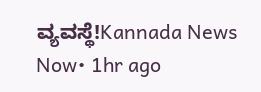ವ್ಯವಸ್ಥೆ!Kannada News Now• 1hr ago